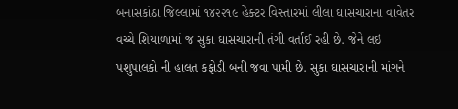બનાસકાંઠા જિલ્લામાં ૧૪૨૨૧૯ હેક્ટર વિસ્તારમાં લીલા ઘાસચારાના વાવેતર વચ્ચે શિયાળામાં જ સુકા ઘાસચારાની તંગી વર્તાઈ રહી છે. જેને લઇ પશુપાલકો ની હાલત કફોડી બની જવા પામી છે. સુકા ઘાસચારાની માંગને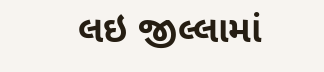લઇ જીલ્લામાં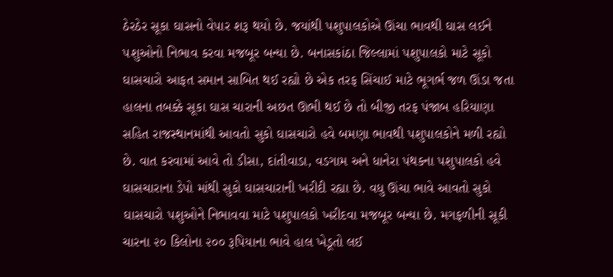ઠેરઠેર સૂકા ઘાસનો વેપાર શરૂ થયો છે. જયાંથી પશુપાલકોએ ઊંચા ભાવથી ઘાસ લઈને પશુઓનો નિભાવ કરવા મજબૂર બન્યા છે. બનાસકાંઠા જિલ્લામાં પશુપાલકો માટે સૂકો ઘાસચારો આફત સમાન સાબિત થઈ રહ્યો છે એક તરફ સિંચાઈ માટે ભૂગર્ભ જળ ઊંડા જતા હાલના તબક્કે સૂકા ઘાસ ચારાની અછત ઊભી થઈ છે તો બીજી તરફ પંજાબ હરિયાણા સહિત રાજસ્થાનમાંથી આવતો સુકો ઘાસચારો હવે બમણા ભાવથી પશુપાલકોને મળી રહ્યો છે. વાત કરવામાં આવે તો ડીસા, દાંતીવાડા, વડગામ અને ધાનેરા પંથકના પશુપાલકો હવે ઘાસચારાના ડેપો માંથી સુકો ઘાસચારાની ખરીદી રહ્યા છે. વધુ ઊંચા ભાવે આવતો સુકો ઘાસચારો પશુઓને નિભાવવા માટે પશુપાલકો ખરીદવા મજબૂર બન્યા છે. મગફળીની સૂકી ચારના ૨૦ કિલોના ૨૦૦ રૂપિયાના ભાવે હાલ ખેડૂતો લઈ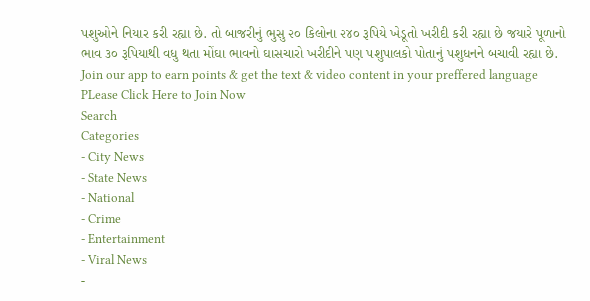પશુઓને નિયાર કરી રહ્યા છે. તો બાજરીનું ભુસુ ૨૦ કિલોના ૨૪૦ રૂપિયે ખેડૂતો ખરીદી કરી રહ્યા છે જયારે પૂળાનો ભાવ ૩૦ રૂપિયાથી વધુ થતા મોંઘા ભાવનો ઘાસચારો ખરીદીને પણ પશુપાલકો પોતાનું પશુધનને બચાવી રહ્યા છે.
Join our app to earn points & get the text & video content in your preffered language
PLease Click Here to Join Now
Search
Categories
- City News
- State News
- National
- Crime
- Entertainment
- Viral News
-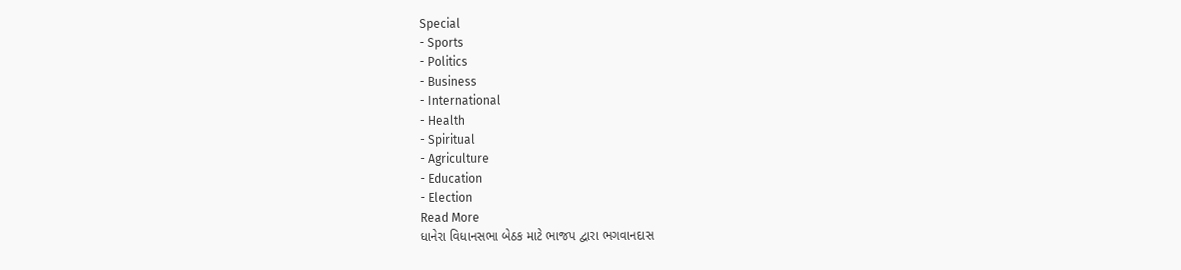Special
- Sports
- Politics
- Business
- International
- Health
- Spiritual
- Agriculture
- Education
- Election
Read More
ધાનેરા વિધાનસભા બેઠક માટે ભાજપ દ્વારા ભગવાનદાસ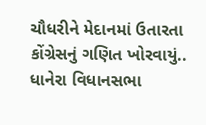ચૌધરીને મેદાનમાં ઉતારતા કોંગ્રેસનું ગણિત ખોરવાયું..
ધાનેરા વિધાનસભા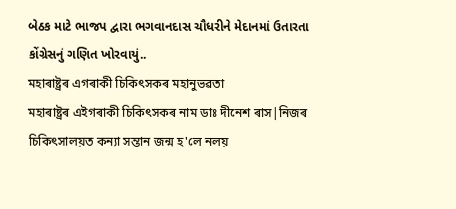બેઠક માટે ભાજપ દ્વારા ભગવાનદાસ ચૌધરીને મેદાનમાં ઉતારતા કોંગ્રેસનું ગણિત ખોરવાયું..
মহাৰাষ্ট্ৰৰ এগৰাকী চিকিৎসকৰ মহানুভৱতা
মহাৰাষ্ট্ৰৰ এইগৰাকী চিকিৎসকৰ নাম ডাঃ দীনেশ ৰাস|নিজৰ চিকিৎসালয়ত কন্যা সন্তান জন্ম হ'লে নলয়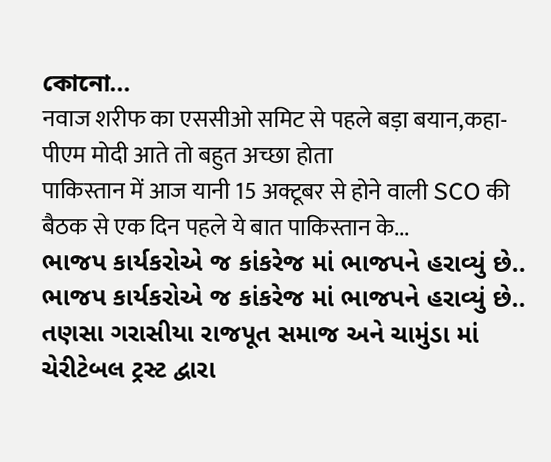কোনো...
नवाज शरीफ का एससीओ समिट से पहले बड़ा बयान,कहा-पीएम मोदी आते तो बहुत अच्छा होता
पाकिस्तान में आज यानी 15 अक्टूबर से होने वाली SCO की बैठक से एक दिन पहले ये बात पाकिस्तान के...
ભાજપ કાર્યકરોએ જ કાંકરેજ માં ભાજપને હરાવ્યું છે..
ભાજપ કાર્યકરોએ જ કાંકરેજ માં ભાજપને હરાવ્યું છે..
તણસા ગરાસીયા રાજપૂત સમાજ અને ચામુંડા માં ચેરીટેબલ ટ્રસ્ટ દ્વારા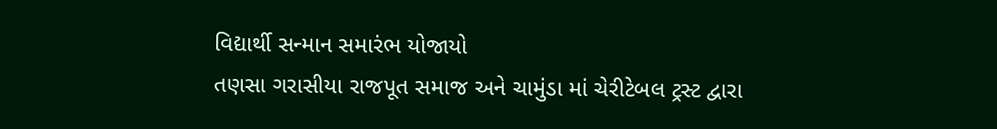વિદ્યાર્થી સન્માન સમારંભ યોજાયો
તણસા ગરાસીયા રાજપૂત સમાજ અને ચામુંડા માં ચેરીટેબલ ટ્રસ્ટ દ્વારા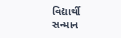વિદ્યાર્થી સન્માન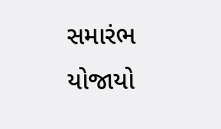સમારંભ યોજાયો